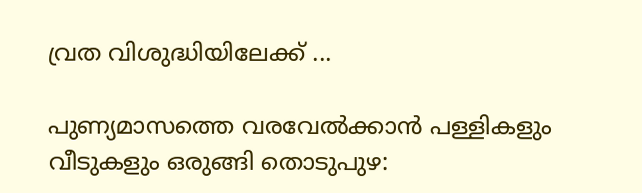വ്രത വിശുദ്ധിയിലേക്ക് ...

പുണ്യമാസത്തെ വരവേൽക്കാൻ പള്ളികളും വീടുകളും ഒരുങ്ങി തൊടുപുഴ: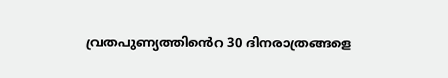വ്രതപുണ്യത്തിൻെറ 30 ദിനരാത്രങ്ങളെ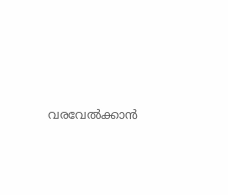വരവേല്‍ക്കാന്‍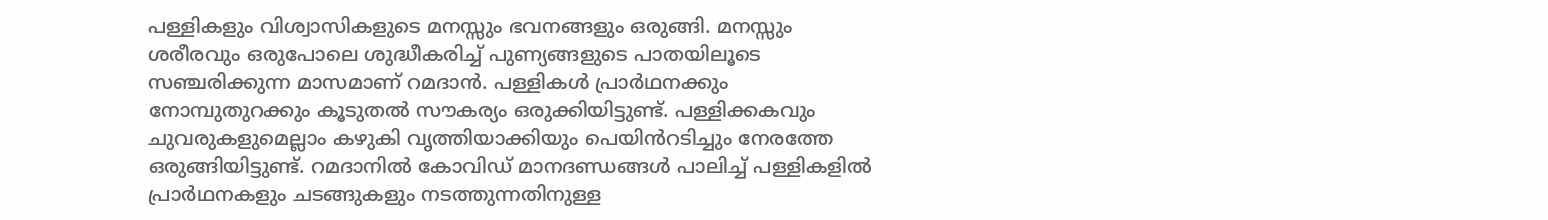പള്ളികളും വിശ്വാസികളുടെ മനസ്സും ഭവനങ്ങളും ഒരുങ്ങി. മനസ്സും ശരീരവും ഒരുപോലെ ശുദ്ധീകരിച്ച് പുണ്യങ്ങളുടെ പാതയിലൂടെ സഞ്ചരിക്കുന്ന മാസമാണ് റമദാന്‍. പള്ളികൾ പ്രാര്‍ഥനക്കും നോമ്പുതുറക്കും കൂടുതൽ സൗകര്യം ഒരുക്കിയിട്ടുണ്ട്. പള്ളിക്കകവും ചുവരുകളുമെല്ലാം കഴുകി വൃത്തിയാക്കിയും പെയിൻറടിച്ചും നേരത്തേ ഒരുങ്ങിയിട്ടുണ്ട്. റമദാനിൽ കോവിഡ് മാനദണ്ഡങ്ങൾ പാലിച്ച് പള്ളികളിൽ പ്രാർഥനകളും ചടങ്ങുകളും നടത്തുന്നതിനുള്ള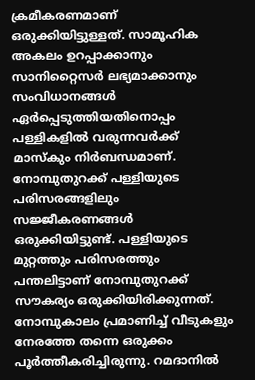ക്രമീകരണമാണ് ഒരുക്കിയിട്ടുള്ളത്. സാമൂഹിക അകലം ഉറപ്പാക്കാനും സാനിറ്റൈസർ ലഭ്യമാക്കാനും സംവിധാനങ്ങൾ ഏർപ്പെടുത്തിയതിനൊപ്പം പള്ളികളിൽ വരുന്നവർക്ക് മാസ്കും നിർബന്ധമാണ്. നോമ്പുതുറക്ക് പള്ളിയുടെ പരിസരങ്ങളിലും സജ്ജീകരണങ്ങൾ ഒരുക്കിയിട്ടുണ്ട്. പള്ളിയുടെ മുറ്റത്തും പരിസരത്തും പന്തലിട്ടാണ് നോമ്പുതുറക്ക് സൗകര്യം ഒരുക്കിയിരിക്കുന്നത്. നോമ്പുകാലം പ്രമാണിച്ച് വീടുകളും നേരത്തേ തന്നെ ഒരുക്കം പൂർത്തീകരിച്ചിരുന്നു. റമദാനില്‍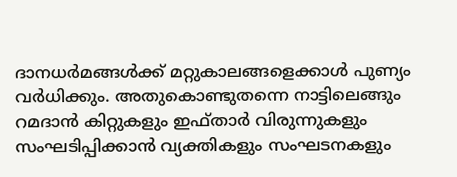ദാനധര്‍മങ്ങള്‍ക്ക് മറ്റുകാലങ്ങളെക്കാള്‍ പുണ്യം വര്‍ധിക്കും. അതുകൊണ്ടുതന്നെ നാട്ടിലെങ്ങും റമദാന്‍ കിറ്റുകളും ഇഫ്താര്‍ വിരുന്നുകളും സംഘടിപ്പിക്കാന്‍ വ്യക്തികളും സംഘടനകളും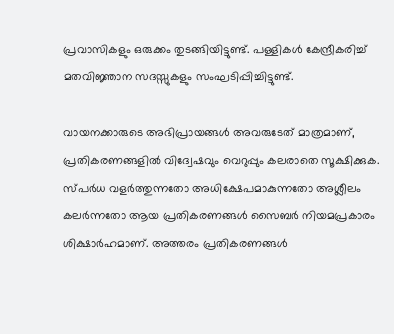പ്രവാസികളും ഒരുക്കം തുടങ്ങിയിട്ടുണ്ട്. പള്ളികൾ കേന്ദ്രീകരിച്ച് മതവിജ്ഞാന സദസ്സുകളും സംഘടിപ്പിച്ചിട്ടുണ്ട്.

വായനക്കാരുടെ അഭിപ്രായങ്ങള്‍ അവരുടേത് മാത്രമാണ്, പ്രതികരണങ്ങളിൽ വിദ്വേഷവും വെറുപ്പും കലരാതെ സൂക്ഷിക്കുക. സ്പർധ വളർത്തുന്നതോ അധിക്ഷേപമാകുന്നതോ അശ്ലീലം കലർന്നതോ ആയ പ്രതികരണങ്ങൾ സൈബർ നിയമപ്രകാരം ശിക്ഷാർഹമാണ്. അത്തരം പ്രതികരണങ്ങൾ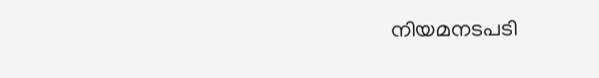നിയമനടപടി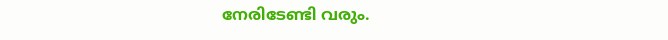നേരിടേണ്ടി വരും.